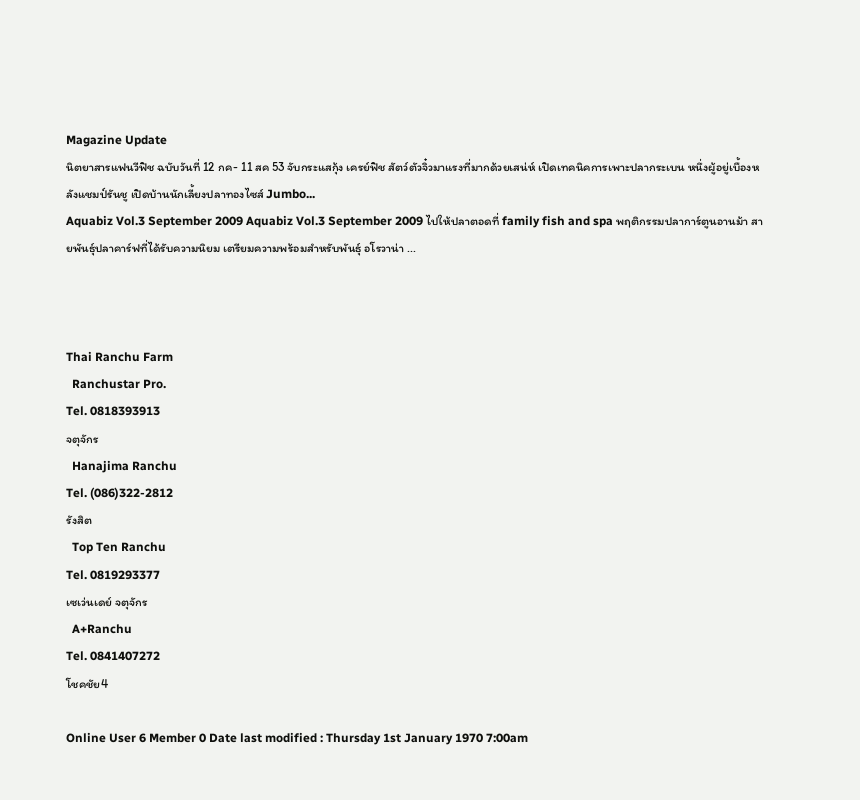Magazine Update
นิตยาสารแฟนวีฟิช ฉบับวันที่ 12 กค- 11 สค 53 จับกระแสกุ้ง เครย์ฟิช สัตว์ตัวจิ๋วมาแรงที่มากด้วยเสน่ห์ เปิดเทคนิคการเพาะปลากระเบน หนึ่งผู้อยู่เบื้องหลังแชมป์รันชู เปิดบ้านนักเลี้ยงปลาทองไซส์ Jumbo...
Aquabiz Vol.3 September 2009 Aquabiz Vol.3 September 2009 ไปให้ปลาตอดที่ family fish and spa พฤติกรรมปลาการ์ตูนอานม้า สายพันธุ์ปลาคาร์ฟที่ได้รับความนิยม เตรียมความพร้อมสำหรับพันธุ์ อโรวาน่า ...



Thai Ranchu Farm
  Ranchustar Pro.
Tel. 0818393913
จตุจักร
  Hanajima Ranchu
Tel. (086)322-2812
รังสิต
  Top Ten Ranchu
Tel. 0819293377
เซเว่นเดย์ จตุจักร
  A+Ranchu
Tel. 0841407272
โชคชัย4

Online User 6 Member 0 Date last modified : Thursday 1st January 1970 7:00am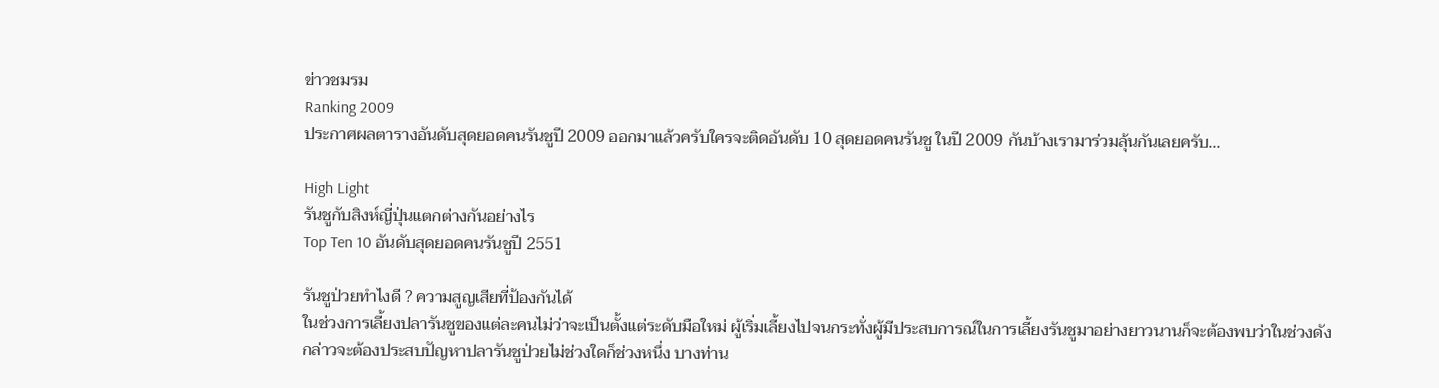ข่าวชมรม
Ranking 2009
ประกาศผลตารางอันดับสุดยอดคนรันชูปี 2009 ออกมาแล้วครับใครจะติดอันดับ 10 สุดยอดคนรันชู ในปี 2009 กันบ้างเรามาร่วมลุ้นกันเลยครับ...

High Light
รันชูกับสิงห์ญี่ปุ่นแตกต่างกันอย่างไร
Top Ten 10 อันดับสุดยอดคนรันชูปี 2551

รันชูป่วยทำไงดี ? ความสูญเสียที่ป้องกันได้
ในช่วงการเลี้ยงปลารันชูของแต่ละคนไม่ว่าจะเป็นตั้งแต่ระดับมือใหม่ ผู้เริ่มเลี้ยงไปจนกระทั่งผู้มีประสบการณ์ในการเลี้ยงรันชูมาอย่างยาวนานก็จะต้องพบว่าในช่วงดังกล่าวจะต้องประสบปัญหาปลารันชูป่วยไม่ช่วงใดก็ช่วงหนึ่ง บางท่าน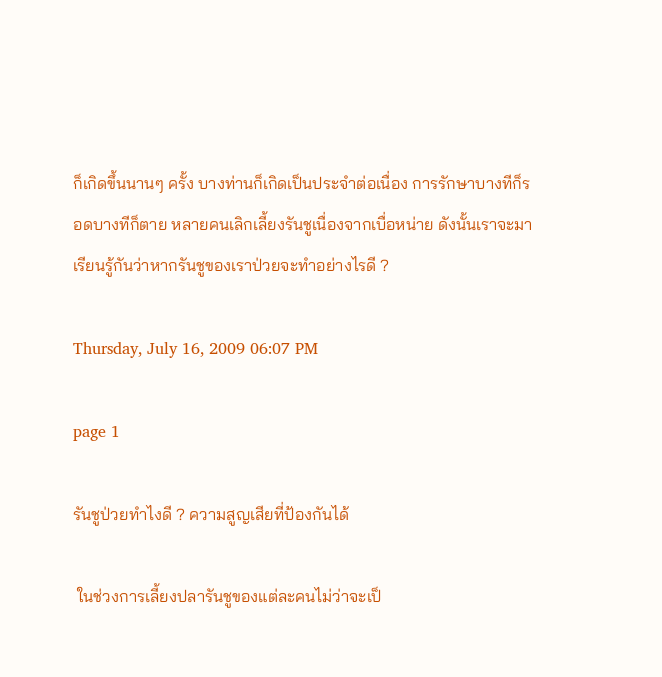ก็เกิดขึ้นนานๆ ครั้ง บางท่านก็เกิดเป็นประจำต่อเนื่อง การรักษาบางทีก็รอดบางทีก็ตาย หลายคนเลิกเลี้ยงรันชูเนื่องจากเบื่อหน่าย ดังนั้นเราจะมาเรียนรู้กันว่าหากรันชูของเราป่วยจะทำอย่างไรดี ?

Thursday, July 16, 2009 06:07 PM

page 1

รันชูป่วยทำไงดี ? ความสูญเสียที่ป้องกันได้

 ในช่วงการเลี้ยงปลารันชูของแต่ละคนไม่ว่าจะเป็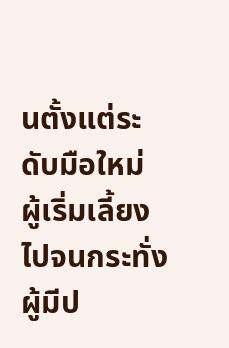นตั้งแต่ระดับมือใหม่  ผู้เริ่มเลี้ยงไปจนกระทั่งผู้มีป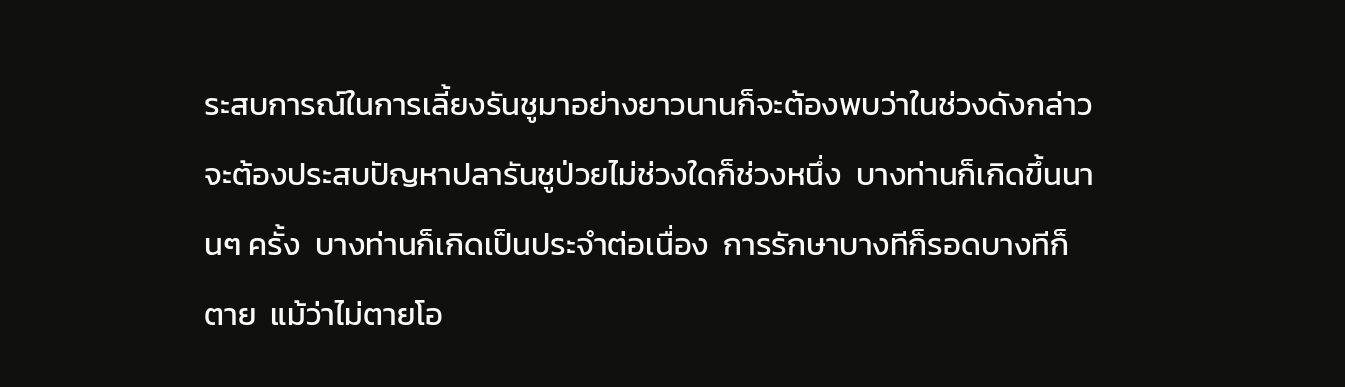ระสบการณ์ในการเลี้ยงรันชูมาอย่างยาวนานก็จะต้องพบว่าในช่วงดังกล่าวจะต้องประสบปัญหาปลารันชูป่วยไม่ช่วงใดก็ช่วงหนึ่ง  บางท่านก็เกิดขึ้นนานๆ ครั้ง  บางท่านก็เกิดเป็นประจำต่อเนื่อง  การรักษาบางทีก็รอดบางทีก็ตาย  แม้ว่าไม่ตายโอ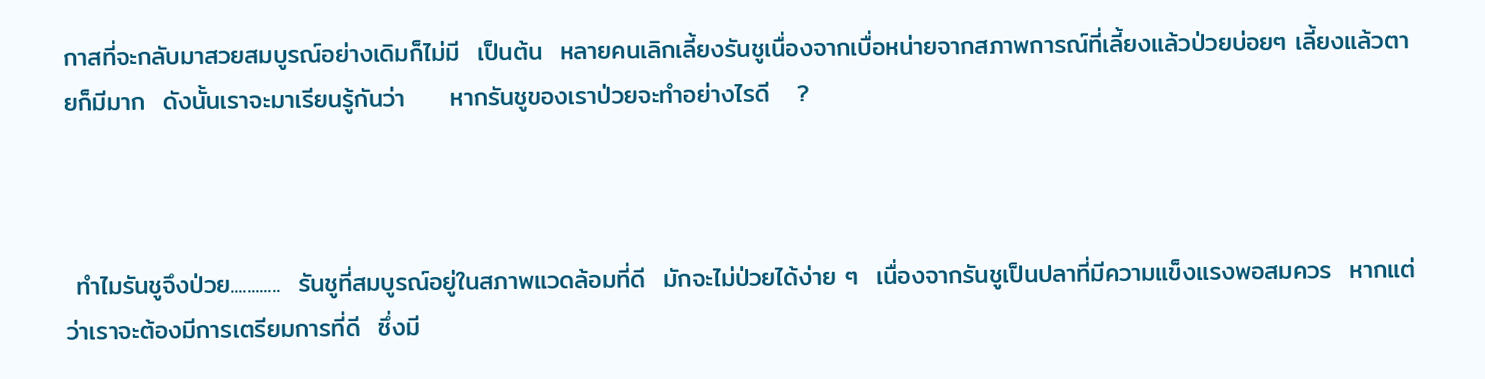กาสที่จะกลับมาสวยสมบูรณ์อย่างเดิมก็ไม่มี  เป็นต้น  หลายคนเลิกเลี้ยงรันชูเนื่องจากเบื่อหน่ายจากสภาพการณ์ที่เลี้ยงแล้วป่วยบ่อยๆ เลี้ยงแล้วตายก็มีมาก  ดังนั้นเราจะมาเรียนรู้กันว่า     หากรันชูของเราป่วยจะทำอย่างไรดี   ?



 ทำไมรันชูจึงป่วย............  รันชูที่สมบูรณ์อยู่ในสภาพแวดล้อมที่ดี  มักจะไม่ป่วยได้ง่าย ๆ  เนื่องจากรันชูเป็นปลาที่มีความแข็งแรงพอสมควร  หากแต่ว่าเราจะต้องมีการเตรียมการที่ดี  ซึ่งมี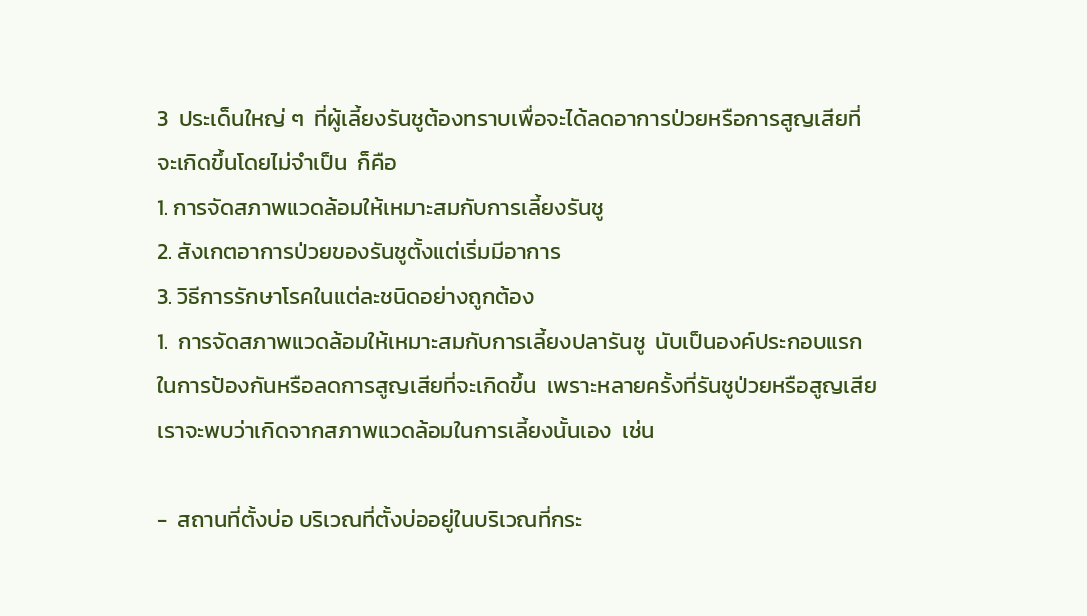3  ประเด็นใหญ่ ๆ  ที่ผู้เลี้ยงรันชูต้องทราบเพื่อจะได้ลดอาการป่วยหรือการสูญเสียที่จะเกิดขึ้นโดยไม่จำเป็น  ก็คือ
1. การจัดสภาพแวดล้อมให้เหมาะสมกับการเลี้ยงรันชู
2. สังเกตอาการป่วยของรันชูตั้งแต่เริ่มมีอาการ
3. วิธีการรักษาโรคในแต่ละชนิดอย่างถูกต้อง
1.  การจัดสภาพแวดล้อมให้เหมาะสมกับการเลี้ยงปลารันชู  นับเป็นองค์ประกอบแรกในการป้องกันหรือลดการสูญเสียที่จะเกิดขึ้น  เพราะหลายครั้งที่รันชูป่วยหรือสูญเสียเราจะพบว่าเกิดจากสภาพแวดล้อมในการเลี้ยงนั้นเอง  เช่น

-  สถานที่ตั้งบ่อ บริเวณที่ตั้งบ่ออยู่ในบริเวณที่กระ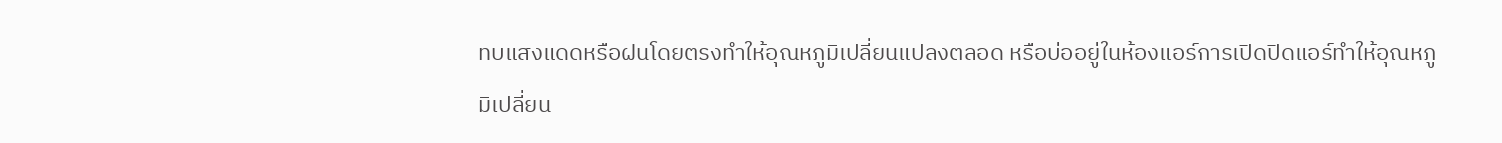ทบแสงแดดหรือฝนโดยตรงทำให้อุณหภูมิเปลี่ยนแปลงตลอด หรือบ่ออยู่ในห้องแอร์การเปิดปิดแอร์ทำให้อุณหภูมิเปลี่ยน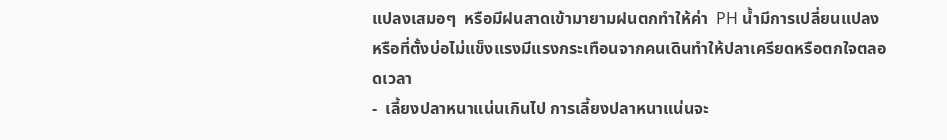แปลงเสมอๆ  หรือมีฝนสาดเข้ามายามฝนตกทำให้ค่า  PH น้ำมีการเปลี่ยนแปลง หรือที่ตั้งบ่อไม่แข็งแรงมีแรงกระเทือนจากคนเดินทำให้ปลาเครียดหรือตกใจตลอดเวลา
-  เลี้ยงปลาหนาแน่นเกินไป การเลี้ยงปลาหนาแน่นจะ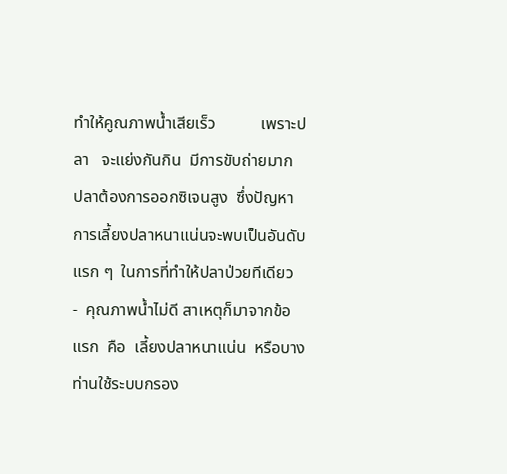ทำให้คูณภาพน้ำเสียเร็ว           เพราะปลา   จะแย่งกันกิน  มีการขับถ่ายมาก  ปลาต้องการออกซิเจนสูง  ซึ่งปัญหาการเลี้ยงปลาหนาแน่นจะพบเป็นอันดับแรก ๆ  ในการที่ทำให้ปลาป่วยทีเดียว
-  คุณภาพน้ำไม่ดี สาเหตุก็มาจากข้อแรก  คือ  เลี้ยงปลาหนาแน่น  หรือบางท่านใช้ระบบกรอง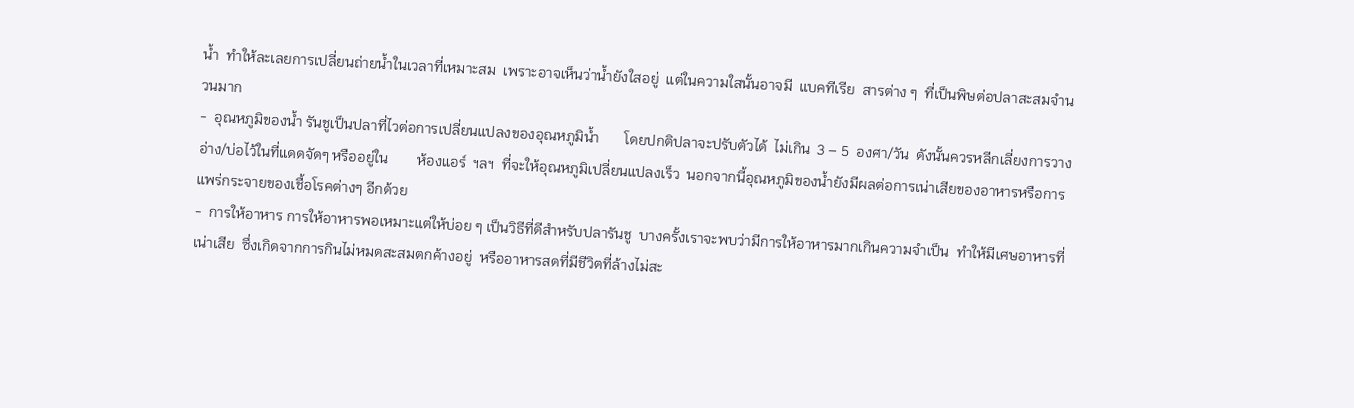น้ำ  ทำให้ละเลยการเปลี่ยนถ่ายน้ำในเวลาที่เหมาะสม  เพราะอาจเห็นว่าน้ำยังใสอยู่  แต่ในความใสนั้นอาจมี  แบคทีเรีย  สารต่าง ๆ  ที่เป็นพิษต่อปลาสะสมจำนวนมาก
-  อุณหภูมิของน้ำ รันชูเป็นปลาที่ไวต่อการเปลี่ยนแปลงของอุณหภูมิน้ำ       โดยปกติปลาจะปรับตัวได้  ไม่เกิน  3 – 5  องศา/วัน  ดังนั้นควรหลีกเลี่ยงการวางอ่าง/บ่อไว้ในที่แดดจัดๆ หรืออยู่ใน        ห้องแอร์  ฯลฯ  ที่จะให้อุณหภูมิเปลี่ยนแปลงเร็ว  นอกจากนี้อุณหภูมิของน้ำยังมีผลต่อการเน่าเสียของอาหารหรือการแพร่กระจายของเชื้อโรคต่างๆ อีกด้วย
-  การให้อาหาร การให้อาหารพอเหมาะแต่ให้บ่อย ๆ เป็นวิธีที่ดีสำหรับปลารันชู  บางครั้งเราจะพบว่ามีการให้อาหารมากเกินความจำเป็น  ทำให้มีเศษอาหารที่เน่าเสีย  ซึ่งเกิดจากการกินไม่หมดสะสมตกค้างอยู่  หรืออาหารสดที่มีชีวิตที่ล้างไม่สะ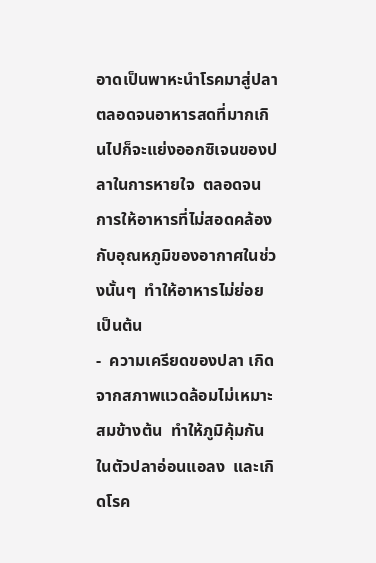อาดเป็นพาหะนำโรคมาสู่ปลา  ตลอดจนอาหารสดที่มากเกินไปก็จะแย่งออกซิเจนของปลาในการหายใจ  ตลอดจนการให้อาหารที่ไม่สอดคล้องกับอุณหภูมิของอากาศในช่วงนั้นๆ  ทำให้อาหารไม่ย่อย  เป็นต้น
-  ความเครียดของปลา เกิดจากสภาพแวดล้อมไม่เหมาะสมข้างต้น  ทำให้ภูมิคุ้มกันในตัวปลาอ่อนแอลง  และเกิดโรค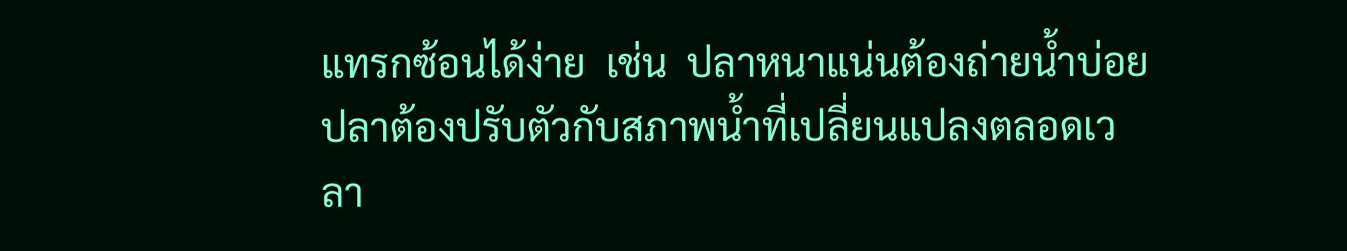แทรกซ้อนได้ง่าย  เช่น  ปลาหนาแน่นต้องถ่ายน้ำบ่อย  ปลาต้องปรับตัวกับสภาพน้ำที่เปลี่ยนแปลงตลอดเวลา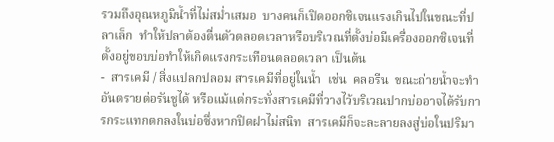รวมถึงอุณหภูมิน้ำที่ไม่สม่ำเสมอ  บางคนก็เปิดออกซิเจนแรงเกินไปในขณะที่ปลาเล็ก  ทำให้ปลาต้องตื่นตัวตลอดเวลาหรือบริเวณที่ตั้งบ่อมีเครื่องออกซิเจนที่ตั้งอยู่ขอบบ่อทำให้เกิดแรงกระเทือนตลอดเวลา เป็นต้น
-  สารเคมี / สิ่งแปลกปลอม สารเคมีที่อยู่ในน้ำ  เช่น  คลอรีน  ขณะถ่ายน้ำจะทำอันตรายต่อรันชูได้ หรือแม้แต่กระทั่งสารเคมีที่วางไว้บริเวณปากบ่ออาจได้รับการกระแทกตกลงในบ่อซึ่งหากปิดฝาไม่สนิท  สารเคมีก็จะละลายลงสู่บ่อในปริมา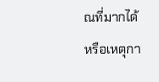ณที่มากได้  หรือเหตุกา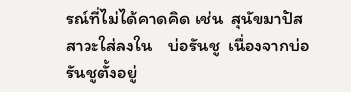รณ์ที่ไม่ได้คาดคิด เช่น  สุนัขมาปัสสาวะใส่ลงใน    บ่อรันชู  เนื่องจากบ่อรันชูตั้งอยู่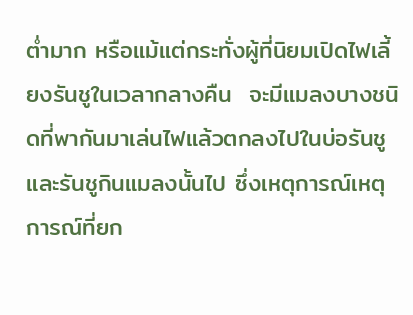ต่ำมาก หรือแม้แต่กระทั่งผู้ที่นิยมเปิดไฟเลี้ยงรันชูในเวลากลางคืน  จะมีแมลงบางชนิดที่พากันมาเล่นไฟแล้วตกลงไปในบ่อรันชู และรันชูกินแมลงนั้นไป ซึ่งเหตุการณ์เหตุการณ์ที่ยก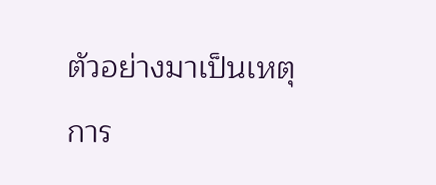ตัวอย่างมาเป็นเหตุการ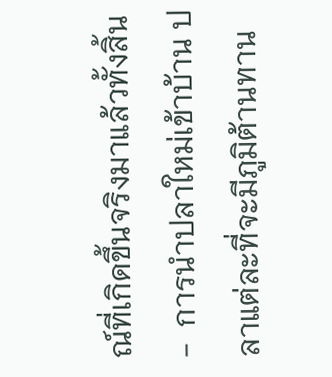ณ์ที่เกิดขึ้นจริงมาแล้วทั้งสิ้น
-  การนำปลาใหม่เข้าบ้าน ปลาแต่ละที่จะมีภูมิต้านทาน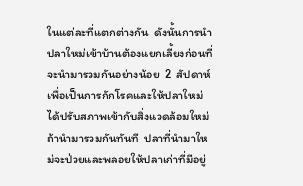ในแต่ละที่แตกต่างกัน  ดังนั้นการนำปลาใหม่เข้าบ้านต้องแยกเลี้ยงก่อนที่จะนำมารวมกันอย่างน้อย  2  สัปดาห์  เพื่อเป็นการกักโรคและให้ปลาใหม่ได้ปรับสภาพเข้ากับสิ่งแวดล้อมใหม่  ถ้านำมารวมกันทันที  ปลาที่นำมาใหม่จะป่วยและพลอยให้ปลาเก่าที่มีอยู่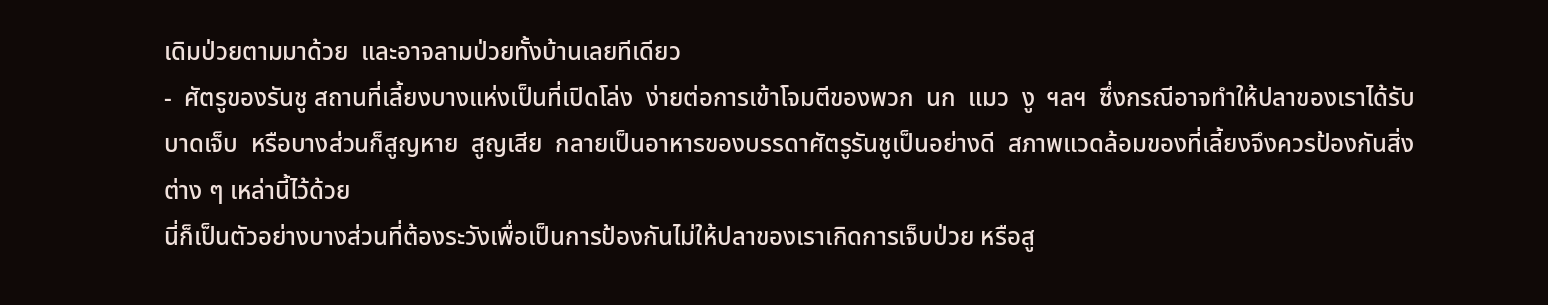เดิมป่วยตามมาด้วย  และอาจลามป่วยทั้งบ้านเลยทีเดียว
-  ศัตรูของรันชู สถานที่เลี้ยงบางแห่งเป็นที่เปิดโล่ง  ง่ายต่อการเข้าโจมตีของพวก  นก  แมว  งู  ฯลฯ  ซึ่งกรณีอาจทำให้ปลาของเราได้รับบาดเจ็บ  หรือบางส่วนก็สูญหาย  สูญเสีย  กลายเป็นอาหารของบรรดาศัตรูรันชูเป็นอย่างดี  สภาพแวดล้อมของที่เลี้ยงจึงควรป้องกันสิ่งต่าง ๆ เหล่านี้ไว้ด้วย
นี่ก็เป็นตัวอย่างบางส่วนที่ต้องระวังเพื่อเป็นการป้องกันไม่ให้ปลาของเราเกิดการเจ็บป่วย หรือสู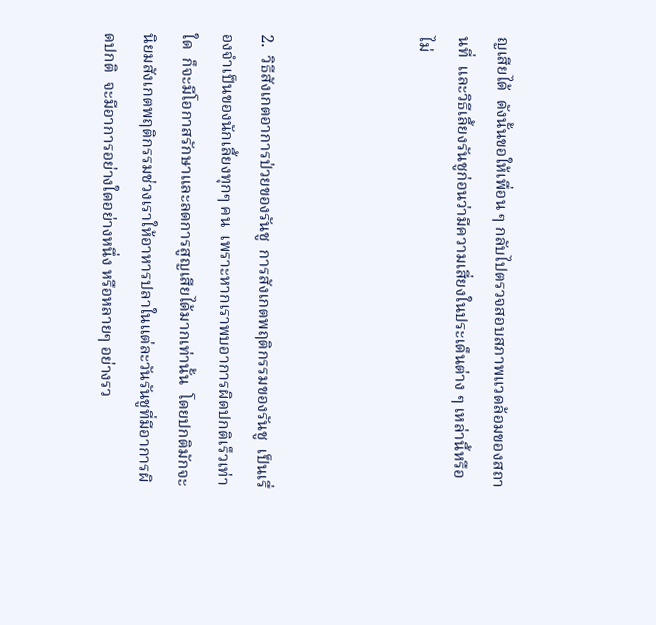ญเสียได้  ดังนั้นขอให้เพื่อน ๆ กลับไปตรวจสอบสภาพแวดล้อมของสถานที่  และวิธีเลี้ยงรันชูก่อนว่ามีความเสี่ยงในประเด็นต่าง ๆ เหล่านี้หรือไม่



2.  วิธีสังเกตอาการป่วยของรันชู  การสังเกตพฤติกรรมของรันชู  เป็นเรื่องจำเป็นของนักเลี้ยงทุกๆ คน  เพราะหากเราพบอาการผิดปกติเร็วเท่าใด  ก็จะมีโอกาสรักษาและลดการสูญเสียได้มากเท่านั้น  โดยปกติมักจะนิยมสังเกตพฤติกรรมช่วงเราให้อาหารปลาในแต่ละวันรันชูที่มีอาการผิดปกติ  จะมีอาการอย่างใดอย่างหนึ่ง หรือหลายๆ อย่างรว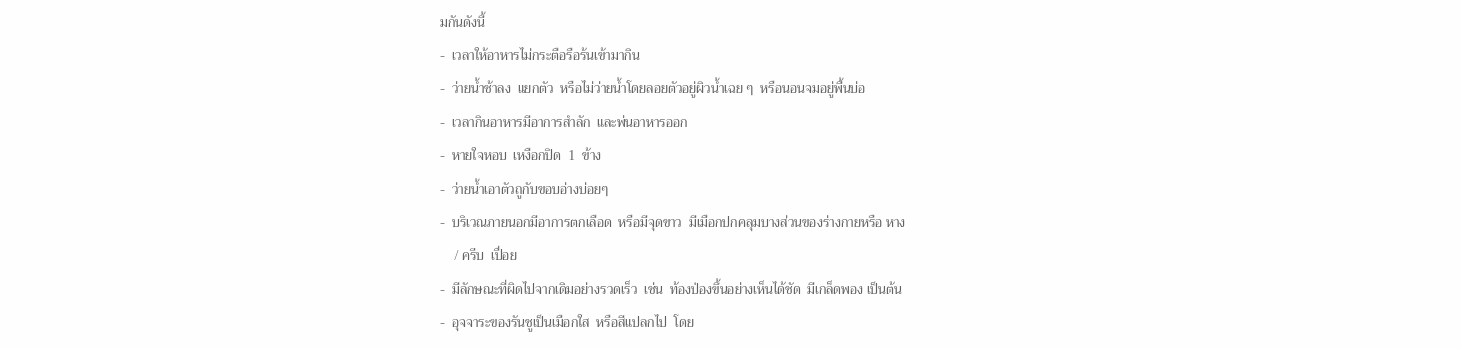มกันดังนี้
-  เวลาให้อาหารไม่กระตือรือร้นเข้ามากิน
-  ว่ายน้ำช้าลง  แยกตัว  หรือไม่ว่ายน้ำโดยลอยตัวอยู่ผิวน้ำเฉย ๆ  หรือนอนจมอยู่พื้นบ่อ
-  เวลากินอาหารมีอาการสำลัก  และพ่นอาหารออก
-  หายใจหอบ  เหงือกปิด  1  ข้าง
-  ว่ายน้ำเอาตัวถูกับขอบอ่างบ่อยๆ
-  บริเวณภายนอกมีอาการตกเลือด  หรือมีจุดขาว  มีเมือกปกคลุมบางส่วนของร่างกายหรือ หาง
    / ครีบ  เปื่อย
-  มีลักษณะที่ผิดไปจากเดิมอย่างรวดเร็ว  เช่น  ท้องป่องขึ้นอย่างเห็นได้ชัด  มีเกล็ดพอง เป็นต้น
-  อุจจาระของรันชูเป็นเมือกใส  หรือสีแปลกไป  โดย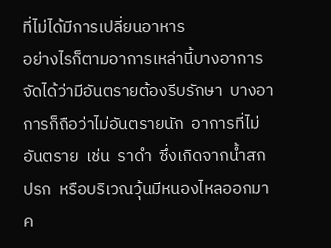ที่ไม่ได้มีการเปลี่ยนอาหาร
อย่างไรก็ตามอาการเหล่านี้บางอาการจัดได้ว่ามีอันตรายต้องรีบรักษา  บางอาการก็ถือว่าไม่อันตรายนัก  อาการที่ไม่อันตราย  เช่น  ราดำ  ซึ่งเกิดจากน้ำสกปรก  หรือบริเวณวุ้นมีหนองไหลออกมาค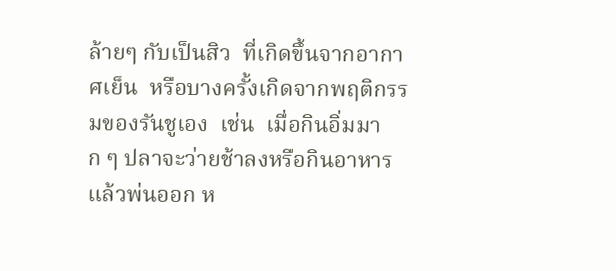ล้ายๆ กับเป็นสิว  ที่เกิดขึ้นจากอากาศเย็น  หรือบางครั้งเกิดจากพฤติกรรมของรันชูเอง  เช่น  เมื่อกินอิ่มมาก ๆ ปลาจะว่ายช้าลงหรือกินอาหารแล้วพ่นออก ห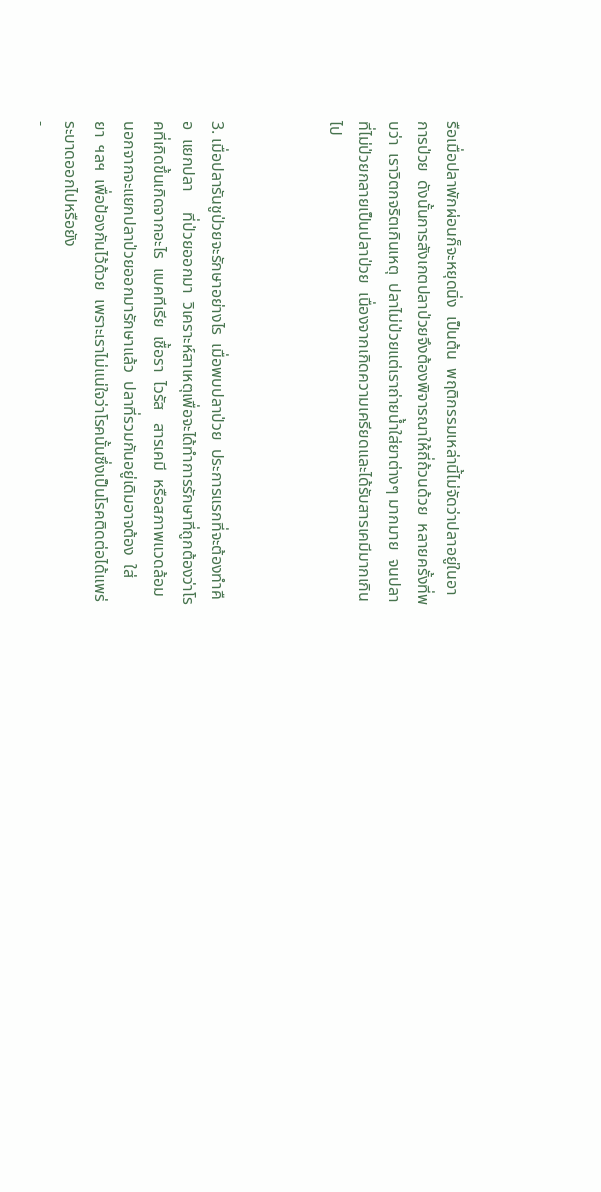รือเมื่อปลาพักผ่อนก็จะหยุดนิ่ง  เป็นต้น  พฤติกรรมเหล่านี้ไม่จัดว่าปลาอยู่ในอาการป่วย  ดังนั้นการสังเกตปลาป่วยจึงต้องพิจารณาให้ถี่ถ้วนด้วย  หลายครั้งที่พบว่า  เราวิตกจริตเกินเหตุ  ปลาไม่ป่วยแต่เราถ่ายน้ำใส่ยาต่างๆ มากมาย  จนปลาที่ไม่ป่วยกลายเป็นปลาป่วย  เนื่องจากเกิดความเครียดและได้รับสารเคมีมากเกินไป



3. เมื่อปลารันชูป่วยจะรักษาอย่างไร  เมื่อพบปลาป่วย  ประการแรกที่จะต้องทำคือ  แยกปลา     ที่ป่วยออกมา  วิเคราะห์สาเหตุเพื่อจะได้ทำการรักษาที่ถูกต้องว่าโรคที่เกิดขึ้นเกิดจากอะไร  แบคทีเรีย  เชื้อรา  ไวรัส   สารเคมี  หรือสภาพแวดล้อม  นอกจากจะแยกปลาป่วยออกมารักษาแล้ว  ปลาที่รวมกันอยู่เดิมอาจต้อง  ใส่ยา  ฯลฯ  เพื่อป้องกันไว้ด้วย  เพราะเราไม่แน่ใจว่าโรคนั้นซึ่งเป็นโรคติดต่อได้แพร่ระบาดออกไปหรือยัง
-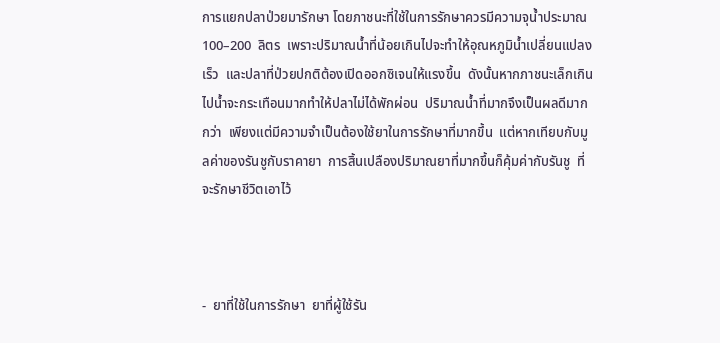การแยกปลาป่วยมารักษา โดยภาชนะที่ใช้ในการรักษาควรมีความจุน้ำประมาณ  100–200  ลิตร  เพราะปริมาณน้ำที่น้อยเกินไปจะทำให้อุณหภูมิน้ำเปลี่ยนแปลงเร็ว  และปลาที่ป่วยปกติต้องเปิดออกซิเจนให้แรงขึ้น  ดังนั้นหากภาชนะเล็กเกินไปน้ำจะกระเทือนมากทำให้ปลาไม่ได้พักผ่อน  ปริมาณน้ำที่มากจึงเป็นผลดีมากกว่า  เพียงแต่มีความจำเป็นต้องใช้ยาในการรักษาที่มากขึ้น  แต่หากเทียบกับมูลค่าของรันชูกับราคายา  การสิ้นเปลืองปริมาณยาที่มากขึ้นก็คุ้มค่ากับรันชู  ที่จะรักษาชีวิตเอาไว้



-  ยาที่ใช้ในการรักษา  ยาที่ผู้ใช้รัน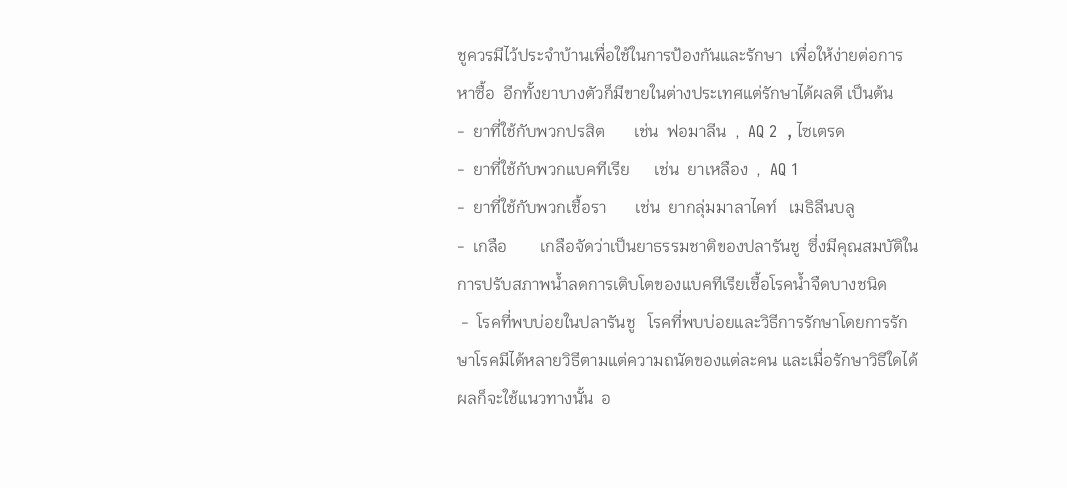ชูควรมีไว้ประจำบ้านเพื่อใช้ในการป้องกันและรักษา  เพื่อให้ง่ายต่อการหาซื้อ  อีกทั้งยาบางตัวก็มีขายในต่างประเทศแต่รักษาได้ผลดี เป็นต้น
-  ยาที่ใช้กับพวกปรสิต       เช่น  ฟอมาลีน  ,  AQ 2  , ไซเตรด
-  ยาที่ใช้กับพวกแบคทีเรีย      เช่น  ยาเหลือง  ,  AQ 1
-  ยาที่ใช้กับพวกเชื้อรา       เช่น  ยากลุ่มมาลาไคท์   เมธิลีนบลู
-  เกลือ        เกลือจัดว่าเป็นยาธรรมชาติของปลารันชู  ซึ่งมีคุณสมบัติในการปรับสภาพน้ำลดการเติบโตของแบคทีเรียเชื้อโรคน้ำจืดบางชนิด
 -  โรคที่พบบ่อยในปลารันชู   โรคที่พบบ่อยและวิธีการรักษาโดยการรักษาโรคมีได้หลายวิธีตามแต่ความถนัดของแต่ละคน และเมื่อรักษาวิธีใดได้ผลก็จะใช้แนวทางนั้น  อ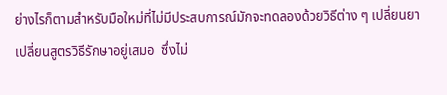ย่างไรก็ตามสำหรับมือใหม่ที่ไม่มีประสบการณ์มักจะทดลองด้วยวิธีต่าง ๆ เปลี่ยนยา  เปลี่ยนสูตรวิธีรักษาอยู่เสมอ  ซึ่งไม่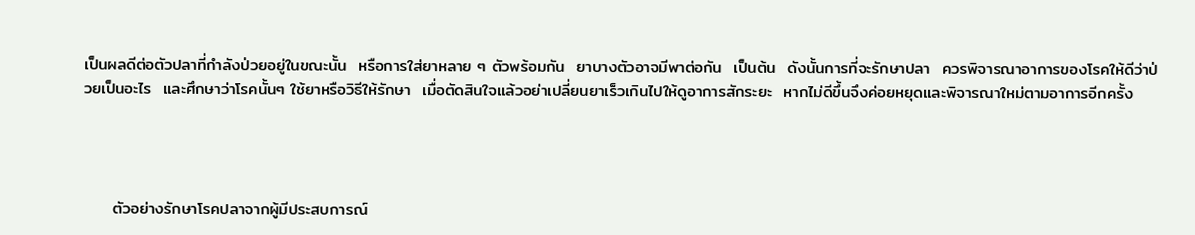เป็นผลดีต่อตัวปลาที่กำลังป่วยอยู่ในขณะนั้น  หรือการใส่ยาหลาย ๆ ตัวพร้อมกัน  ยาบางตัวอาจมีพาต่อกัน  เป็นต้น  ดังนั้นการที่จะรักษาปลา  ควรพิจารณาอาการของโรคให้ดีว่าป่วยเป็นอะไร  และศึกษาว่าโรคนั้นๆ ใช้ยาหรือวิธีให้รักษา  เมื่อตัดสินใจแล้วอย่าเปลี่ยนยาเร็วเกินไปให้ดูอาการสักระยะ  หากไม่ดีขึ้นจึงค่อยหยุดและพิจารณาใหม่ตามอาการอีกครั้ง




     ตัวอย่างรักษาโรคปลาจากผู้มีประสบการณ์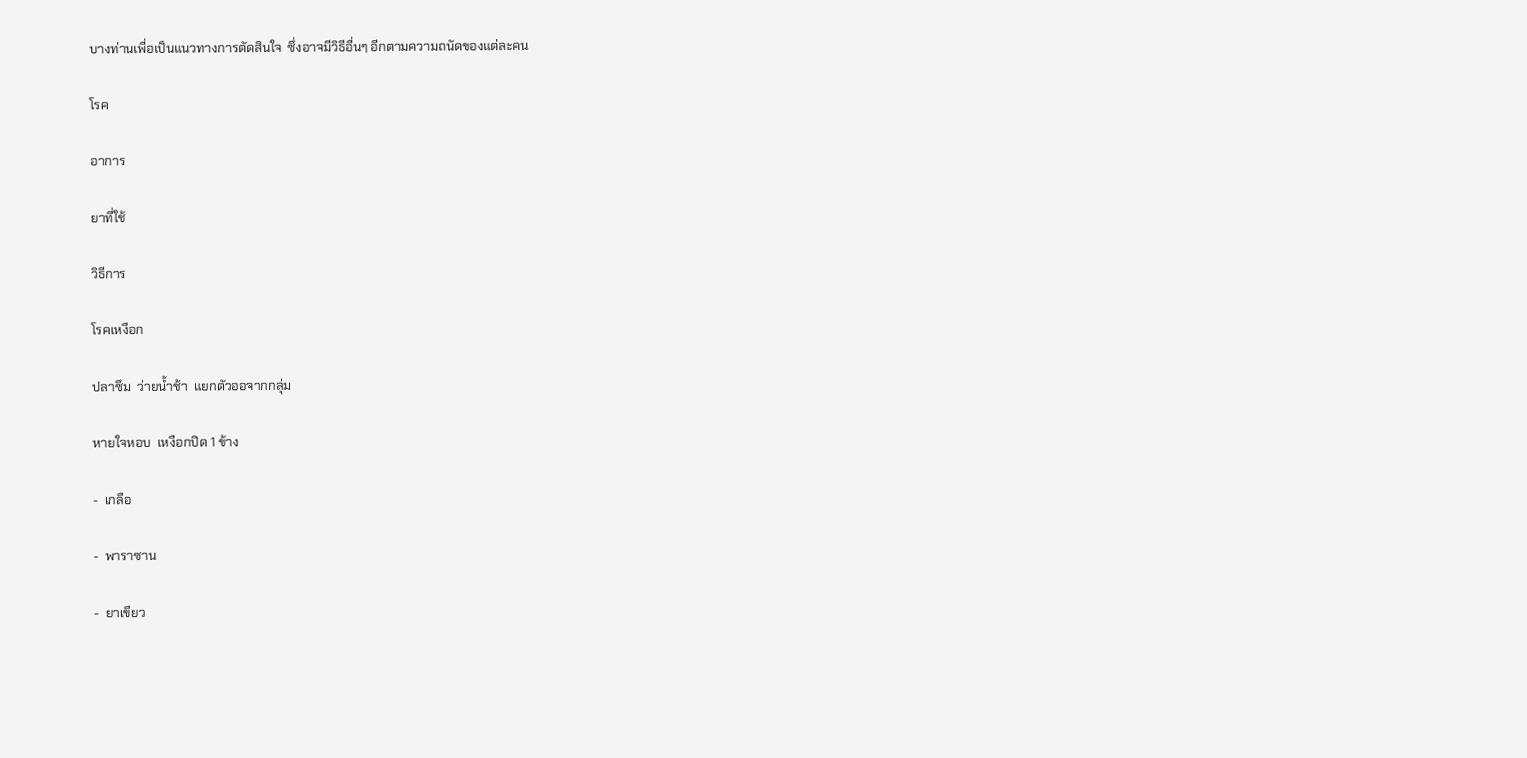บางท่านเพื่อเป็นแนวทางการตัดสินใจ  ซึ่งอาจมีวิธีอื่นๆ อีกตามความถนัดของแต่ละคน

โรค

อาการ

ยาที่ใช้

วิธีการ

โรคเหงือก

ปลาซึม  ว่ายน้ำช้า  แยกตัวออจากกลุ่ม

หายใจหอบ  เหงือกปิด 1 ข้าง

-  เกลือ

-  พาราซาน

-  ยาเขียว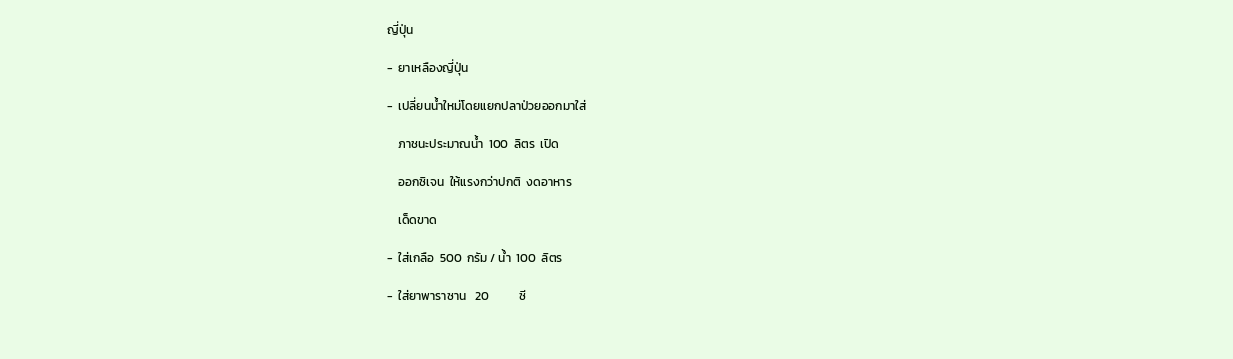ญี่ปุ่น

-  ยาเหลืองญี่ปุ่น

-  เปลี่ยนน้ำใหม่โดยแยกปลาป่วยออกมาใส่

    ภาชนะประมาณน้ำ  100  ลิตร  เปิด

    ออกซิเจน  ให้แรงกว่าปกติ  งดอาหาร

    เด็ดขาด

-  ใส่เกลือ  500  กรัม / น้ำ  100  ลิตร

-  ใส่ยาพาราซาน   20           ซี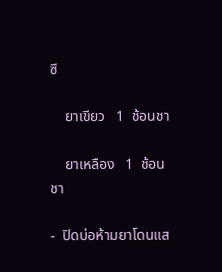ซี

    ยาเขียว   1  ช้อนชา

    ยาเหลือง   1  ช้อนชา

-  ปิดบ่อห้ามยาโดนแส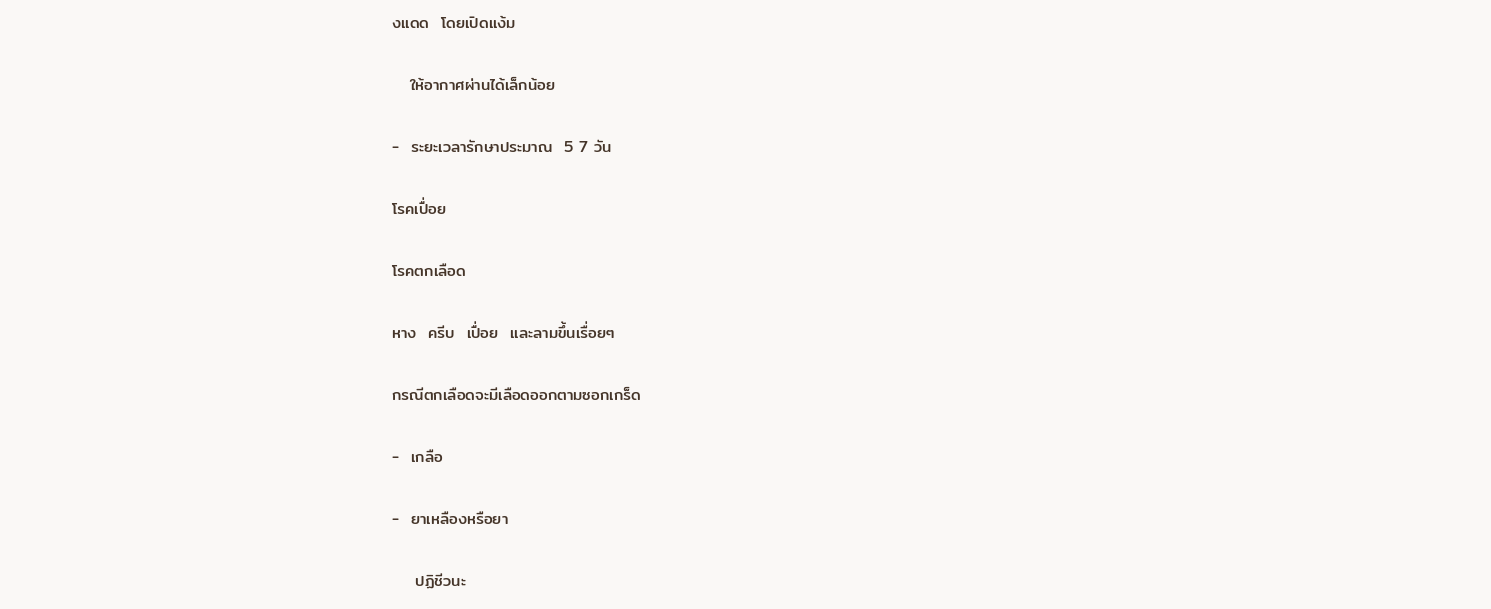งแดด  โดยเปิดแง้ม

   ให้อากาศผ่านได้เล็กน้อย

-  ระยะเวลารักษาประมาณ  5 7 วัน

โรคเปื่อย

โรคตกเลือด

หาง  ครีบ  เปื่อย  และลามขึ้นเรื่อยๆ

กรณีตกเลือดจะมีเลือดออกตามซอกเกร็ด

-  เกลือ

-  ยาเหลืองหรือยา

    ปฏิชีวนะ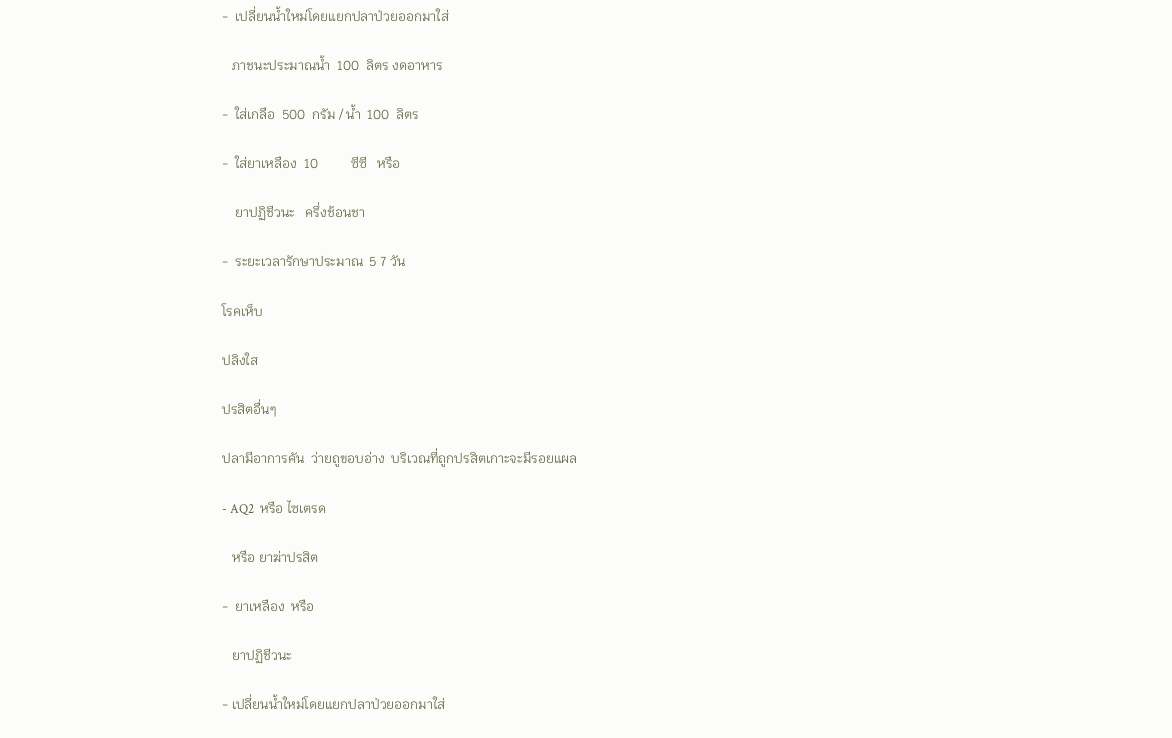-  เปลี่ยนน้ำใหม่โดยแยกปลาป่วยออกมาใส่

   ภาชนะประมาณน้ำ  100  ลิตร งดอาหาร

-  ใส่เกลือ  500  กรัม / น้ำ  100  ลิตร

-  ใส่ยาเหลือง  10          ซีซี   หรือ

    ยาปฏิชีวนะ   ครึ่งช้อนชา

-  ระยะเวลารักษาประมาณ  5 7 วัน

โรคเห็บ

ปลิงใส

ปรสิตอื่นๆ

ปลามีอาการคัน  ว่ายถูขอบอ่าง  บริเวณที่ถูกปรสิตเกาะจะมีรอยแผล

- AQ2  หรือ ไซเตรด

   หรือ ยาฆ่าปรสิต

-  ยาเหลือง  หรือ

   ยาปฏิชีวนะ

- เปลี่ยนน้ำใหม่โดยแยกปลาป่วยออกมาใส่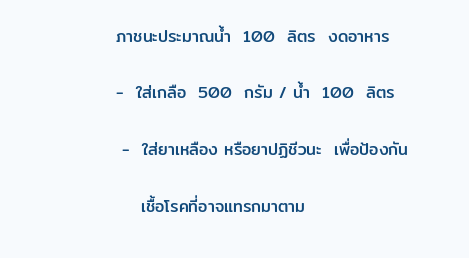ภาชนะประมาณน้ำ  100  ลิตร  งดอาหาร

-  ใส่เกลือ  500  กรัม / น้ำ  100  ลิตร

 -  ใส่ยาเหลือง หรือยาปฏิชีวนะ  เพื่อป้องกัน

    เชื้อโรคที่อาจแทรกมาตาม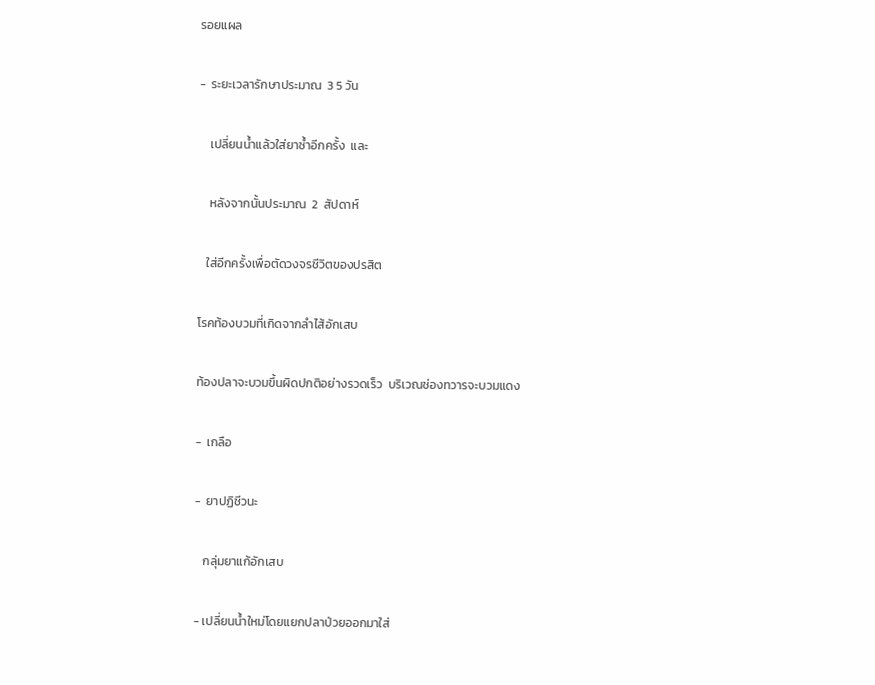รอยแผล

-  ระยะเวลารักษาประมาณ  3 5 วัน

    เปลี่ยนน้ำแล้วใส่ยาซ้ำอีกครั้ง  และ

    หลังจากนั้นประมาณ  2  สัปดาห์

   ใส่อีกครั้งเพื่อตัดวงจรชีวิตของปรสิต

โรคท้องบวมที่เกิดจากลำไส้อักเสบ

ท้องปลาจะบวมขึ้นผิดปกติอย่างรวดเร็ว  บริเวณช่องทวารจะบวมแดง

-  เกลือ

-  ยาปฏิชีวนะ

   กลุ่มยาแก้อักเสบ

- เปลี่ยนน้ำใหม่โดยแยกปลาป่วยออกมาใส่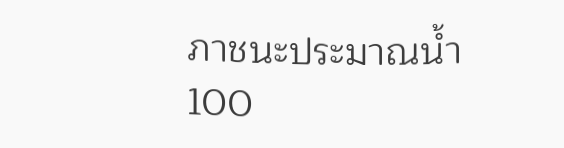ภาชนะประมาณน้ำ  100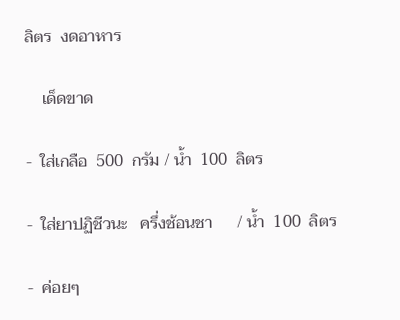ลิตร  งดอาหาร

    เด็ดขาด

-  ใส่เกลือ  500  กรัม / น้ำ  100  ลิตร

-  ใส่ยาปฏิชีวนะ   ครึ่งช้อนชา      / น้ำ  100  ลิตร

-  ค่อยๆ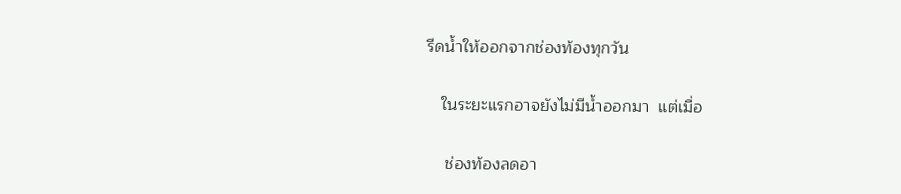รีดน้ำให้ออกจากช่องท้องทุกวัน

   ในระยะแรกอาจยังไม่มีน้ำออกมา  แต่เมื่อ

    ช่องท้องลดอา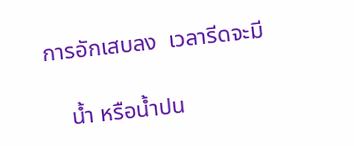การอักเสบลง  เวลารีดจะมี

    น้ำ หรือน้ำปน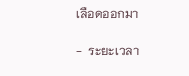เลือดออกมา

-  ระยะเวลา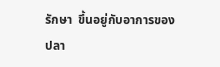รักษา  ขึ้นอยู่กับอาการของปลา